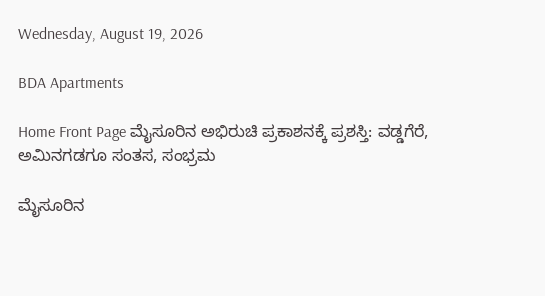Wednesday, August 19, 2026

BDA Apartments

Home Front Page ಮೈಸೂರಿನ ಅಭಿರುಚಿ ಪ್ರಕಾಶನಕ್ಕೆ ಪ್ರಶಸ್ತಿ: ವಡ್ಡಗೆರೆ, ಅಮಿನಗಡಗೂ ಸಂತಸ, ಸಂಭ್ರಮ

ಮೈಸೂರಿನ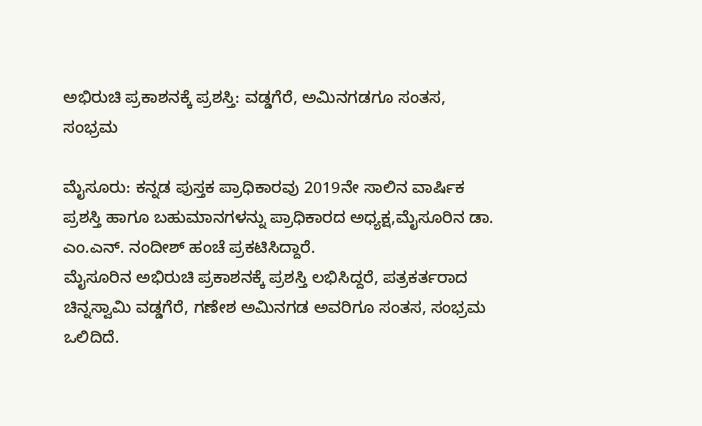ಅಭಿರುಚಿ ಪ್ರಕಾಶನಕ್ಕೆ ಪ್ರಶಸ್ತಿ: ವಡ್ಡಗೆರೆ, ಅಮಿನಗಡಗೂ ಸಂತಸ, ಸಂಭ್ರಮ

ಮೈಸೂರು: ಕನ್ನಡ ಪುಸ್ತಕ ಪ್ರಾಧಿಕಾರವು 2019ನೇ ಸಾಲಿನ ವಾರ್ಷಿಕ ಪ್ರಶಸ್ತಿ ಹಾಗೂ ಬಹುಮಾನಗಳನ್ನು ಪ್ರಾಧಿಕಾರದ ಅಧ್ಯಕ್ಷ,ಮೈಸೂರಿನ ಡಾ. ಎಂ.ಎನ್. ನಂದೀಶ್ ಹಂಚೆ ಪ್ರಕಟಿಸಿದ್ದಾರೆ.
ಮೈಸೂರಿನ ಅಭಿರುಚಿ ಪ್ರಕಾಶನಕ್ಕೆ ಪ್ರಶಸ್ತಿ ಲಭಿಸಿದ್ದರೆ, ಪತ್ರಕರ್ತರಾದ ಚಿನ್ನಸ್ವಾಮಿ ವಡ್ಡಗೆರೆ, ಗಣೇಶ ಅಮಿನಗಡ ಅವರಿಗೂ ಸಂತಸ, ಸಂಭ್ರಮ ಒಲಿದಿದೆ.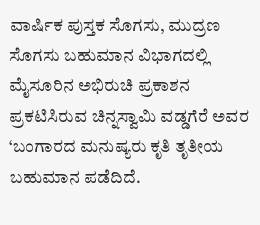ವಾರ್ಷಿಕ ಪುಸ್ತಕ ಸೊಗಸು, ಮುದ್ರಣ ಸೊಗಸು ಬಹುಮಾನ ವಿಭಾಗದಲ್ಲಿ ಮೈಸೂರಿನ ಅಭಿರುಚಿ ಪ್ರಕಾಶನ ಪ್ರಕಟಿಸಿರುವ ಚಿನ್ನಸ್ವಾಮಿ ವಡ್ಡಗೆರೆ ಅವರ ‘ಬಂಗಾರದ ಮನುಷ್ಯರು ಕೃತಿ ತೃತೀಯ ಬಹುಮಾನ ಪಡೆದಿದೆ.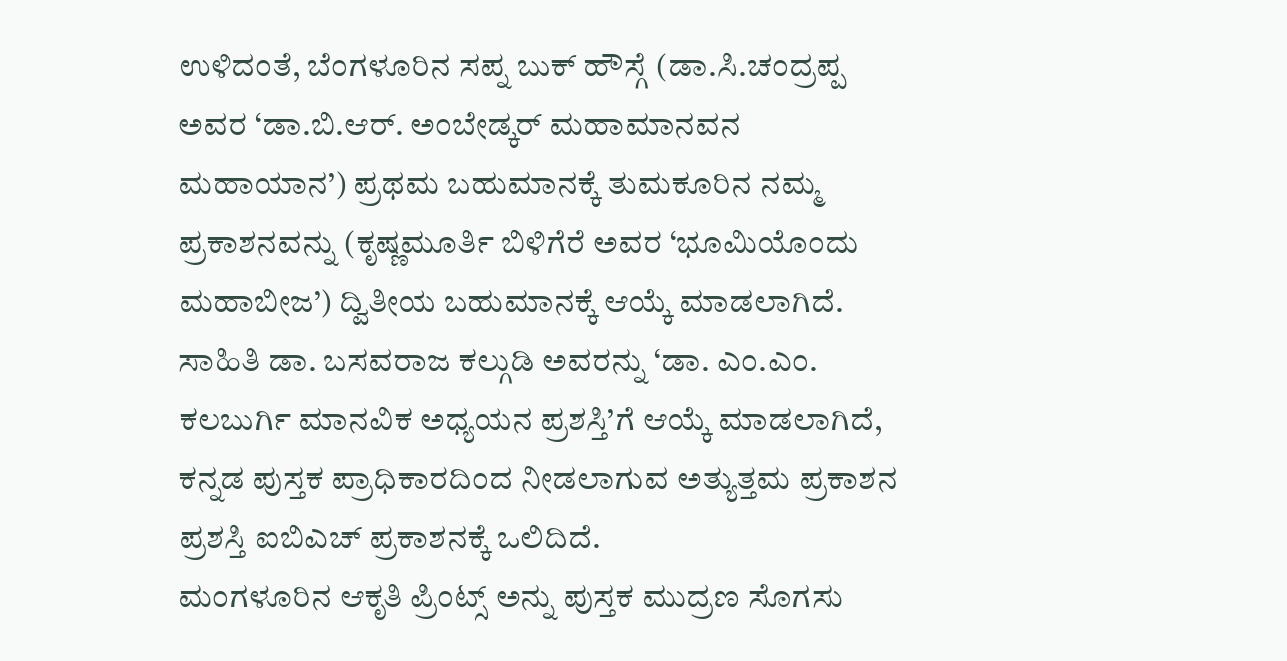ಉಳಿದಂತೆ, ಬೆಂಗಳೂರಿನ ಸಪ್ನ ಬುಕ್ ಹೌಸ್ಗೆ (ಡಾ.ಸಿ.ಚಂದ್ರಪ್ಪ ಅವರ ‘ಡಾ.ಬಿ.ಆರ್. ಅಂಬೇಡ್ಕರ್ ಮಹಾಮಾನವನ ಮಹಾಯಾನ’) ಪ್ರಥಮ ಬಹುಮಾನಕ್ಕೆ ತುಮಕೂರಿನ ನಮ್ಮ ಪ್ರಕಾಶನವನ್ನು (ಕೃಷ್ಣಮೂರ್ತಿ ಬಿಳಿಗೆರೆ ಅವರ ‘ಭೂಮಿಯೊಂದು ಮಹಾಬೀಜ’) ದ್ವಿತೀಯ ಬಹುಮಾನಕ್ಕೆ ಆಯ್ಕೆ ಮಾಡಲಾಗಿದೆ.
ಸಾಹಿತಿ ಡಾ. ಬಸವರಾಜ ಕಲ್ಗುಡಿ ಅವರನ್ನು ‘ಡಾ. ಎಂ.ಎಂ. ಕಲಬುರ್ಗಿ ಮಾನವಿಕ ಅಧ್ಯಯನ ಪ್ರಶಸ್ತಿ’ಗೆ ಆಯ್ಕೆ ಮಾಡಲಾಗಿದೆ,
ಕನ್ನಡ ಪುಸ್ತಕ ಪ್ರಾಧಿಕಾರದಿಂದ ನೀಡಲಾಗುವ ಅತ್ಯುತ್ತಮ ಪ್ರಕಾಶನ ಪ್ರಶಸ್ತಿ ಐಬಿಎಚ್ ಪ್ರಕಾಶನಕ್ಕೆ ಒಲಿದಿದೆ.
ಮಂಗಳೂರಿನ ಆಕೃತಿ ಪ್ರಿಂಟ್ಸ್ ಅನ್ನು ಪುಸ್ತಕ ಮುದ್ರಣ ಸೊಗಸು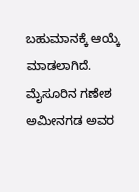ಬಹುಮಾನಕ್ಕೆ ಆಯ್ಕೆ ಮಾಡಲಾಗಿದೆ. ಮೈಸೂರಿನ ಗಣೇಶ ಅಮೀನಗಡ ಅವರ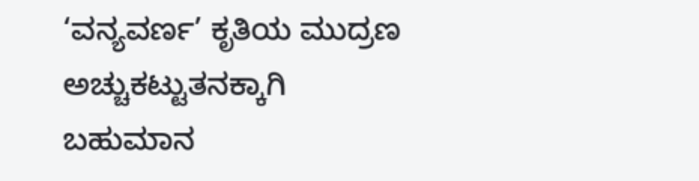‘ವನ್ಯವರ್ಣ’ ಕೃತಿಯ ಮುದ್ರಣ ಅಚ್ಚುಕಟ್ಟುತನಕ್ಕಾಗಿ ಬಹುಮಾನ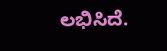ಲಭಿಸಿದೆ.